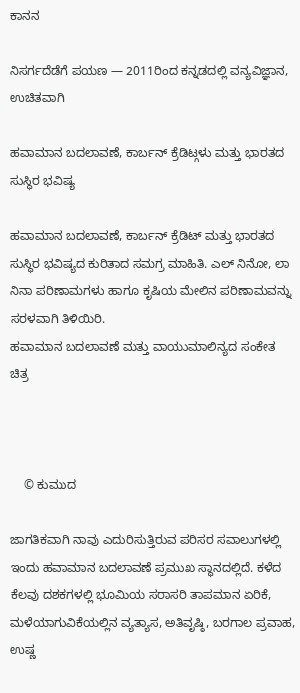ಕಾನನ

ನಿಸರ್ಗದೆಡೆಗೆ ಪಯಣ — 2011ರಿಂದ ಕನ್ನಡದಲ್ಲಿ ವನ್ಯವಿಜ್ಞಾನ, ಉಚಿತವಾಗಿ

ಹವಾಮಾನ ಬದಲಾವಣೆ, ಕಾರ್ಬನ್ ಕ್ರೆಡಿಟ್ಗಳು ಮತ್ತು ಭಾರತದ ಸುಸ್ಥಿರ ಭವಿಷ್ಯ

ಹವಾಮಾನ ಬದಲಾವಣೆ, ಕಾರ್ಬನ್ ಕ್ರೆಡಿಟ್ ಮತ್ತು ಭಾರತದ ಸುಸ್ಥಿರ ಭವಿಷ್ಯದ ಕುರಿತಾದ ಸಮಗ್ರ ಮಾಹಿತಿ. ಎಲ್ ನಿನೋ, ಲಾ ನಿನಾ ಪರಿಣಾಮಗಳು ಹಾಗೂ ಕೃಷಿಯ ಮೇಲಿನ ಪರಿಣಾಮವನ್ನು ಸರಳವಾಗಿ ತಿಳಿಯಿರಿ.
ಹವಾಮಾನ ಬದಲಾವಣೆ ಮತ್ತು ವಾಯುಮಾಲಿನ್ಯದ ಸಂಕೇತ ಚಿತ್ರ



    © ಕುಮುದ

ಜಾಗತಿಕವಾಗಿ ನಾವು ಎದುರಿಸುತ್ತಿರುವ ಪರಿಸರ ಸವಾಲುಗಳಲ್ಲಿ ಇಂದು ಹವಾಮಾನ ಬದಲಾವಣೆ ಪ್ರಮುಖ ಸ್ಥಾನದಲ್ಲಿದೆ. ಕಳೆದ ಕೆಲವು ದಶಕಗಳಲ್ಲಿ ಭೂಮಿಯ ಸರಾಸರಿ ತಾಪಮಾನ ಏರಿಕೆ, ಮಳೆಯಾಗುವಿಕೆಯಲ್ಲಿನ ವ್ಯತ್ಯಾಸ, ಅತಿವೃಷ್ಠಿ, ಬರಗಾಲ ಪ್ರವಾಹ, ಉಷ್ಣ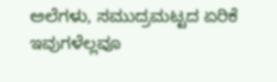ಅಲೆಗಳು, ಸಮುದ್ರಮಟ್ಟದ ಏರಿಕೆ ಇವುಗಳೆಲ್ಲವೂ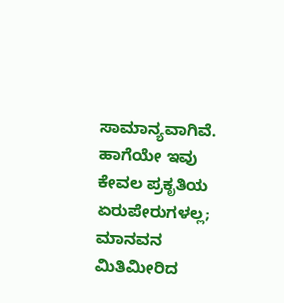ಸಾಮಾನ್ಯವಾಗಿವೆ. ಹಾಗೆಯೇ ಇವು ಕೇವಲ ಪ್ರಕೃತಿಯ ಏರುಪೇರುಗಳಲ್ಲ; ಮಾನವನ ಮಿತಿಮೀರಿದ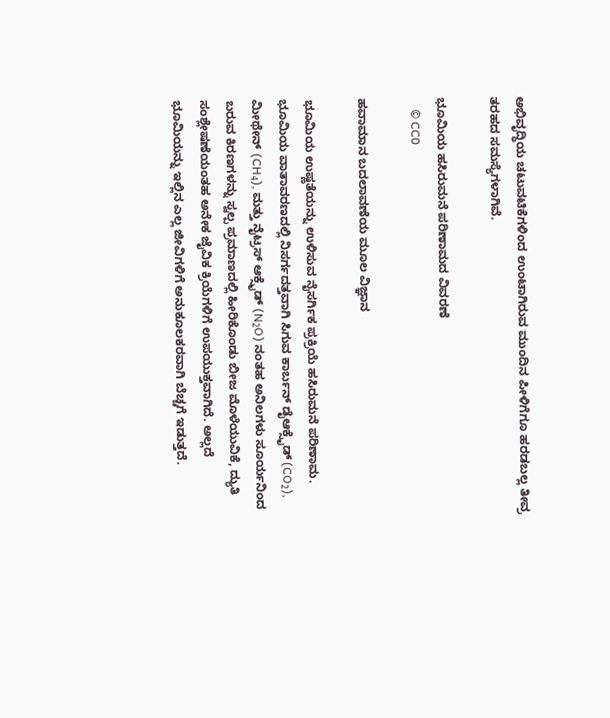ಅಭಿವೃದ್ಧಿಯ ಚಟುವಟಿಕೆಗಳಿಂದ ಉಂಟಾಗಿರುವ ಮುಂದಿನ ಪೀಳಿಗೆಗೂ ಹರಡಬಲ್ಲ ತೀವ್ರ ತರಹದ ಸಮಸ್ಯೆಗಳಾಗಿವೆ.

ಭೂಮಿಯ ಹಸಿರುಮನೆ ಪರಿಣಾಮದ ವಿವರಣೆ
    © CC0

ಹವಾಮಾನ ಬದಲಾವಣೆಯ ಮೂಲ ವಿಜ್ಞಾನ

ಭೂಮಿಯ ಉಷ್ಣತೆಯನ್ನು ಉಳಿಸುವ ನೈಸರ್ಗಿಕ ಪ್ರಕ್ರಿಯೆ ಹಸಿರುಮನೆ ಪರಿಣಾಮ. ಭೂಮಿಯ ವಾತಾವರಣದಲ್ಲಿ ನಿಸರ್ಗದತ್ತವಾಗಿ ಸಿಗುವ ಕಾರ್ಬನ್ ಡೈಆಕ್ಸೈಡ್ (CO₂), ಮೀಥೇನ್ (CH₄), ಮತ್ತು ನೈಟ್ರಸ್ ಆಕ್ಸೈಡ್ (N₂O) ನಂತಹ ಅನಿಲಗಳು ಸೂರ್ಯನಿಂದ ಬರುವ ಕಿರಣಗಳನ್ನು ಸ್ವಲ್ಪ ಪ್ರಮಾಣದಲ್ಲಿ ಹೀರಿಕೊಂಡು ಬೀಜ ಮೊಳೆಯುವಿಕೆ, ದ್ಯುತಿ ಸಂಶ್ಲೇಷಣೆಯಂತಹ ಅನೇಕ ಜೈವಿಕ ಕ್ರಿಯೆಗಳಿಗೆ ಉಪಯುಕ್ತವಾಗಿದೆ. ಅಲ್ಲದೆ ಭೂಮಿಯನ್ನು ಇಲ್ಲಿನ ಎಲ್ಲ ಜೀವಿಗಳಿಗೆ ಅನುಕೂಲಕರವಾಗಿ ಬೆಚ್ಚಗೆ ಇಡುತ್ತದೆ.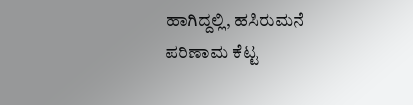ಹಾಗಿದ್ದಲ್ಲಿ, ಹಸಿರುಮನೆ ಪರಿಣಾಮ ಕೆಟ್ಟ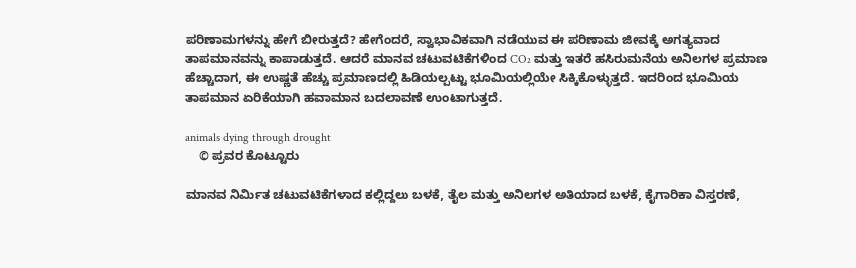ಪರಿಣಾಮಗಳನ್ನು ಹೇಗೆ ಬೀರುತ್ತದೆ? ಹೇಗೆಂದರೆ, ಸ್ವಾಭಾವಿಕವಾಗಿ ನಡೆಯುವ ಈ ಪರಿಣಾಮ ಜೀವಕ್ಕೆ ಅಗತ್ಯವಾದ ತಾಪಮಾನವನ್ನು ಕಾಪಾಡುತ್ತದೆ. ಆದರೆ ಮಾನವ ಚಟುವಟಿಕೆಗಳಿಂದ CO₂ ಮತ್ತು ಇತರೆ ಹಸಿರುಮನೆಯ ಅನಿಲಗಳ ಪ್ರಮಾಣ ಹೆಚ್ಚಾದಾಗ, ಈ ಉಷ್ಣತೆ ಹೆಚ್ಚು ಪ್ರಮಾಣದಲ್ಲಿ ಹಿಡಿಯಲ್ಪಟ್ಟು ಭೂಮಿಯಲ್ಲಿಯೇ ಸಿಕ್ಕಿಕೊಳ್ಳುತ್ತದೆ. ಇದರಿಂದ ಭೂಮಿಯ ತಾಪಮಾನ ಏರಿಕೆಯಾಗಿ ಹವಾಮಾನ ಬದಲಾವಣೆ ಉಂಟಾಗುತ್ತದೆ.

animals dying through drought
    © ಪ್ರವರ ಕೊಟ್ಟೂರು

ಮಾನವ ನಿರ್ಮಿತ ಚಟುವಟಿಕೆಗಳಾದ ಕಲ್ಲಿದ್ದಲು ಬಳಕೆ, ತೈಲ ಮತ್ತು ಅನಿಲಗಳ ಅತಿಯಾದ ಬಳಕೆ, ಕೈಗಾರಿಕಾ ವಿಸ್ತರಣೆ,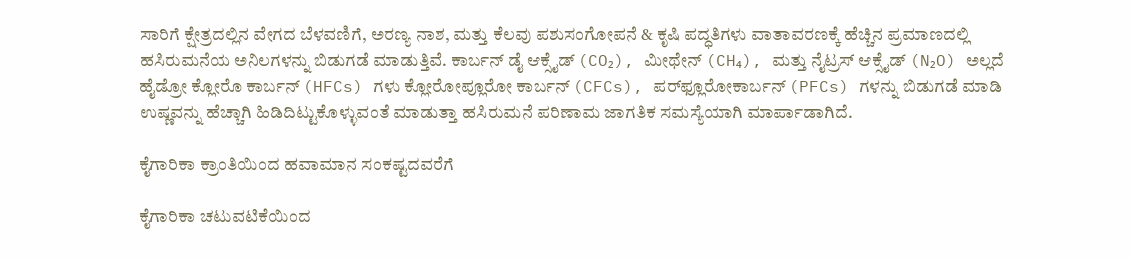ಸಾರಿಗೆ ಕ್ಷೇತ್ರದಲ್ಲಿನ ವೇಗದ ಬೆಳವಣಿಗೆ, ಅರಣ್ಯ ನಾಶ, ಮತ್ತು ಕೆಲವು ಪಶುಸಂಗೋಪನೆ & ಕೃಷಿ ಪದ್ಧತಿಗಳು ವಾತಾವರಣಕ್ಕೆ ಹೆಚ್ಚಿನ ಪ್ರಮಾಣದಲ್ಲಿ ಹಸಿರುಮನೆಯ ಅನಿಲಗಳನ್ನು ಬಿಡುಗಡೆ ಮಾಡುತ್ತಿವೆ. ಕಾರ್ಬನ್ ಡೈ ಆಕ್ಸೈಡ್ (CO₂), ಮೀಥೇನ್ (CH₄), ಮತ್ತು ನೈಟ್ರಸ್ ಆಕ್ಸೈಡ್ (N₂O) ಅಲ್ಲದೆ ಹೈಡ್ರೋ ಕ್ಲೋರೊ ಕಾರ್ಬನ್ (HFCs) ಗಳು ಕ್ಲೋರೋಪ್ಲೂರೋ ಕಾರ್ಬನ್ (CFCs), ಪರ್‌ಫ್ಲೂರೋಕಾರ್ಬನ್‌ (PFCs) ಗಳನ್ನು ಬಿಡುಗಡೆ ಮಾಡಿ ಉಷ್ಣವನ್ನು ಹೆಚ್ಚಾಗಿ ಹಿಡಿದಿಟ್ಟುಕೊಳ್ಳುವಂತೆ ಮಾಡುತ್ತಾ ಹಸಿರುಮನೆ ಪರಿಣಾಮ ಜಾಗತಿಕ ಸಮಸ್ಯೆಯಾಗಿ ಮಾರ್ಪಾಡಾಗಿದೆ.

ಕೈಗಾರಿಕಾ ಕ್ರಾಂತಿಯಿಂದ ಹವಾಮಾನ ಸಂಕಷ್ಟದವರೆಗೆ

ಕೈಗಾರಿಕಾ ಚಟುವಟಿಕೆಯಿಂದ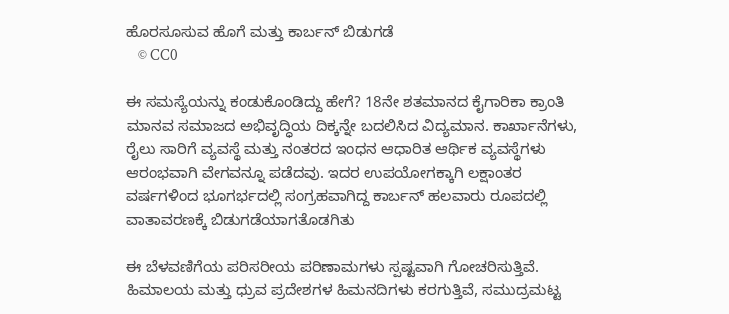ಹೊರಸೂಸುವ ಹೊಗೆ ಮತ್ತು ಕಾರ್ಬನ್ ಬಿಡುಗಡೆ
    © CC0

ಈ ಸಮಸ್ಯೆಯನ್ನು ಕಂಡುಕೊಂಡಿದ್ದು ಹೇಗೆ? 18ನೇ ಶತಮಾನದ ಕೈಗಾರಿಕಾ ಕ್ರಾಂತಿ ಮಾನವ ಸಮಾಜದ ಅಭಿವೃದ್ಧಿಯ ದಿಕ್ಕನ್ನೇ ಬದಲಿಸಿದ ವಿದ್ಯಮಾನ. ಕಾರ್ಖಾನೆಗಳು, ರೈಲು ಸಾರಿಗೆ ವ್ಯವಸ್ಥೆ ಮತ್ತು ನಂತರದ ಇಂಧನ ಆಧಾರಿತ ಆರ್ಥಿಕ ವ್ಯವಸ್ಥೆಗಳು ಆರಂಭವಾಗಿ ವೇಗವನ್ನೂ ಪಡೆದವು. ಇದರ ಉಪಯೋಗಕ್ಕಾಗಿ ಲಕ್ಷಾಂತರ ವರ್ಷಗಳಿಂದ ಭೂಗರ್ಭದಲ್ಲಿ ಸಂಗ್ರಹವಾಗಿದ್ದ ಕಾರ್ಬನ್ ಹಲವಾರು ರೂಪದಲ್ಲಿ ವಾತಾವರಣಕ್ಕೆ ಬಿಡುಗಡೆಯಾಗತೊಡಗಿತು

ಈ ಬೆಳವಣಿಗೆಯ ಪರಿಸರೀಯ ಪರಿಣಾಮಗಳು ಸ್ಪಷ್ಟವಾಗಿ ಗೋಚರಿಸುತ್ತಿವೆ. ಹಿಮಾಲಯ ಮತ್ತು ಧ್ರುವ ಪ್ರದೇಶಗಳ ಹಿಮನದಿಗಳು ಕರಗುತ್ತಿವೆ, ಸಮುದ್ರಮಟ್ಟ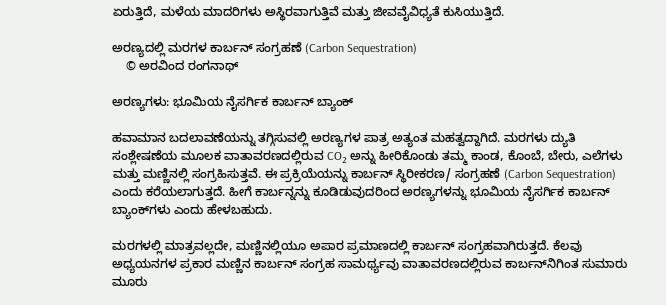ಏರುತ್ತಿದೆ, ಮಳೆಯ ಮಾದರಿಗಳು ಅಸ್ಥಿರವಾಗುತ್ತಿವೆ ಮತ್ತು ಜೀವವೈವಿಧ್ಯತೆ ಕುಸಿಯುತ್ತಿದೆ.

ಅರಣ್ಯದಲ್ಲಿ ಮರಗಳ ಕಾರ್ಬನ್ ಸಂಗ್ರಹಣೆ (Carbon Sequestration)
    © ಅರವಿಂದ ರಂಗನಾಥ್

ಅರಣ್ಯಗಳು: ಭೂಮಿಯ ನೈಸರ್ಗಿಕ ಕಾರ್ಬನ್ ಬ್ಯಾಂಕ್

ಹವಾಮಾನ ಬದಲಾವಣೆಯನ್ನು ತಗ್ಗಿಸುವಲ್ಲಿ ಅರಣ್ಯಗಳ ಪಾತ್ರ ಅತ್ಯಂತ ಮಹತ್ವದ್ದಾಗಿದೆ. ಮರಗಳು ದ್ಯುತಿ ಸಂಶ್ಲೇಷಣೆಯ ಮೂಲಕ ವಾತಾವರಣದಲ್ಲಿರುವ CO₂ ಅನ್ನು ಹೀರಿಕೊಂಡು ತಮ್ಮ ಕಾಂಡ, ಕೊಂಬೆ, ಬೇರು, ಎಲೆಗಳು ಮತ್ತು ಮಣ್ಣಿನಲ್ಲಿ ಸಂಗ್ರಹಿಸುತ್ತವೆ. ಈ ಪ್ರಕ್ರಿಯೆಯನ್ನು ಕಾರ್ಬನ್ ಸ್ಥಿರೀಕರಣ/ ಸಂಗ್ರಹಣೆ (Carbon Sequestration) ಎಂದು ಕರೆಯಲಾಗುತ್ತದೆ. ಹೀಗೆ ಕಾರ್ಬನ್ನನ್ನು ಕೂಡಿಡುವುದರಿಂದ ಅರಣ್ಯಗಳನ್ನು ಭೂಮಿಯ ನೈಸರ್ಗಿಕ ಕಾರ್ಬನ್ ಬ್ಯಾಂಕ್‌ಗಳು ಎಂದು ಹೇಳಬಹುದು.

ಮರಗಳಲ್ಲಿ ಮಾತ್ರವಲ್ಲದೇ, ಮಣ್ಣಿನಲ್ಲಿಯೂ ಅಪಾರ ಪ್ರಮಾಣದಲ್ಲಿ ಕಾರ್ಬನ್ ಸಂಗ್ರಹವಾಗಿರುತ್ತದೆ. ಕೆಲವು ಅಧ್ಯಯನಗಳ ಪ್ರಕಾರ ಮಣ್ಣಿನ ಕಾರ್ಬನ್ ಸಂಗ್ರಹ ಸಾಮರ್ಥ್ಯವು ವಾತಾವರಣದಲ್ಲಿರುವ ಕಾರ್ಬನ್‌ನಿಗಿಂತ ಸುಮಾರು ಮೂರು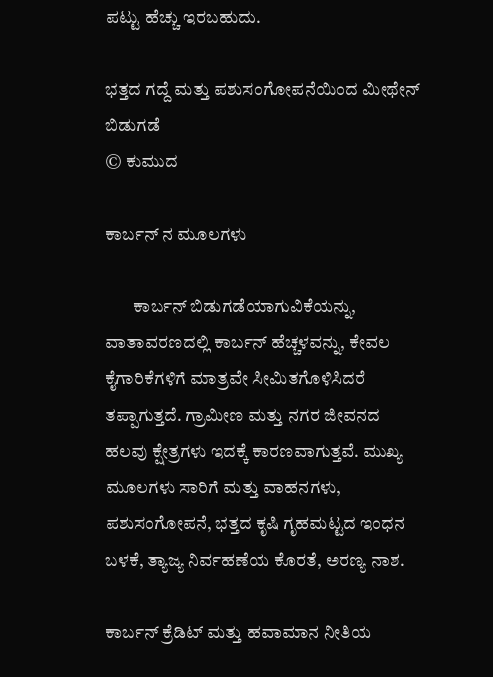ಪಟ್ಟು ಹೆಚ್ಚು ಇರಬಹುದು.

ಭತ್ತದ ಗದ್ದೆ ಮತ್ತು ಪಶುಸಂಗೋಪನೆಯಿಂದ ಮೀಥೇನ್ ಬಿಡುಗಡೆ
© ಕುಮುದ

ಕಾರ್ಬನ್ ನ ಮೂಲಗಳು

        ಕಾರ್ಬನ್ ಬಿಡುಗಡೆಯಾಗುವಿಕೆಯನ್ನು, ವಾತಾವರಣದಲ್ಲಿ ಕಾರ್ಬನ್ ಹೆಚ್ಚಳವನ್ನು, ಕೇವಲ ಕೈಗಾರಿಕೆಗಳಿಗೆ ಮಾತ್ರವೇ ಸೀಮಿತಗೊಳಿಸಿದರೆ ತಪ್ಪಾಗುತ್ತದೆ. ಗ್ರಾಮೀಣ ಮತ್ತು ನಗರ ಜೀವನದ ಹಲವು ಕ್ಷೇತ್ರಗಳು ಇದಕ್ಕೆ ಕಾರಣವಾಗುತ್ತವೆ. ಮುಖ್ಯ ಮೂಲಗಳು ಸಾರಿಗೆ ಮತ್ತು ವಾಹನಗಳು, ಪಶುಸಂಗೋಪನೆ, ಭತ್ತದ ಕೃಷಿ ಗೃಹಮಟ್ಟದ ಇಂಧನ ಬಳಕೆ, ತ್ಯಾಜ್ಯ ನಿರ್ವಹಣೆಯ ಕೊರತೆ, ಅರಣ್ಯ ನಾಶ.

ಕಾರ್ಬನ್ ಕ್ರೆಡಿಟ್ ಮತ್ತು ಹವಾಮಾನ ನೀತಿಯ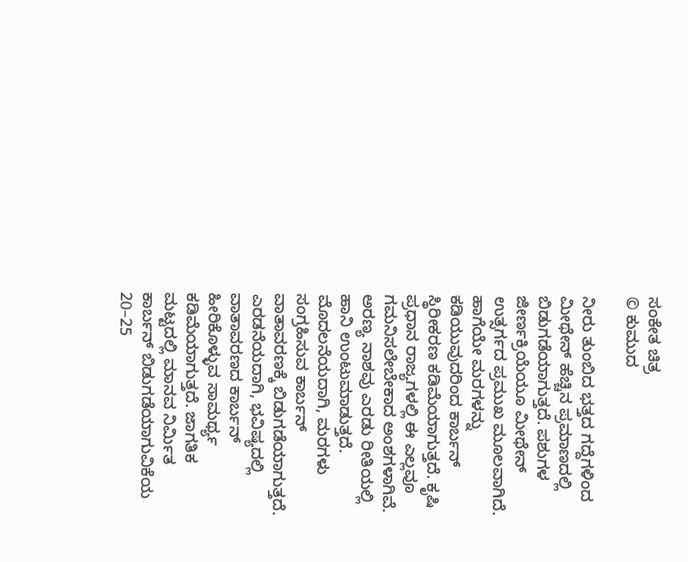ಸಂಕೇತ ಚಿತ್ರ
© ಕುಮುದ

ನೀರು ತುಂಬಿದ ಭತ್ತದ ಗದ್ದೆಗಳಿಂದ ಮೀಥೇನ್ ಹೆಚ್ಚಿನ ಪ್ರಮಾಣದಲ್ಲಿ ಬಿಡುಗಡೆಯಾಗುತ್ತದೆ. ಪಶುಗಳ ಜೀರ್ಣಕ್ರಿಯೆಯೂ ಮೀಥೇನ್ ಉತ್ಸರ್ಗದ ಪ್ರಮುಖ ಮೂಲವಾಗಿದೆ. ಹಾಗೆಯೇ ಮರಗಳನ್ನು ಕಡಿಯುವುದರಿಂದ ಕಾರ್ಬನ್ ಸ್ಥಿರೀಕರಣ ಕಡಿಮೆಯಾಗುತ್ತದೆ. ಕೃಷಿ ಪ್ರಧಾನ ರಾಜ್ಯಗಳಲ್ಲಿ ಈ ಎಲ್ಲವೂ ಗಮನಿಸಲೇಬೇಕಾದ ಅಂಶಗಳಾಗಿವೆ. ಅರಣ್ಯ ನಾಶವು ಎರಡು ರೀತಿಯಲ್ಲಿ ಹಾನಿ ಉಂಟುಮಾಡುತ್ತದೆ. ಮೊದಲನೆಯದಾಗಿ, ಮರಗಳು ಸಂಗ್ರಹಿಸುವ ಕಾರ್ಬನ್ ವಾತಾವರಣಕ್ಕೆ ಬಿಡುಗಡೆಯಾಗುತ್ತದೆ. ಎರಡನೆಯದಾಗಿ, ಭವಿಷ್ಯದಲ್ಲಿ ವಾತಾವರಣದ ಕಾರ್ಬನ್ ಹೀರಿಕೊಳ್ಳುವ ಸಾಮರ್ಥ್ಯ ಕಡಿಮೆಯಾಗುತ್ತದೆ. ಜಾಗತಿಕ ಮಟ್ಟದಲ್ಲಿ ಮಾನವ ನಿರ್ಮಿತ ಕಾರ್ಬನ್ ಬಿಡುಗಡೆಯಾಗುವಿಕೆಯ 20–25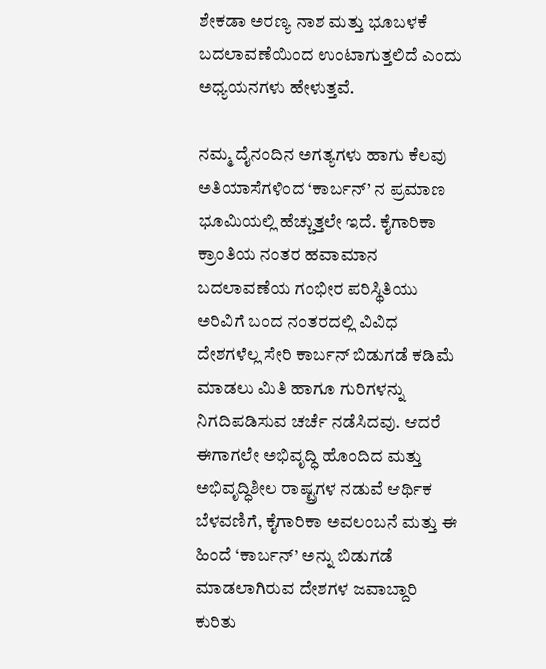ಶೇಕಡಾ ಅರಣ್ಯ ನಾಶ ಮತ್ತು ಭೂಬಳಕೆ ಬದಲಾವಣೆಯಿಂದ ಉಂಟಾಗುತ್ತಲಿದೆ ಎಂದು ಅಧ್ಯಯನಗಳು ಹೇಳುತ್ತವೆ.

ನಮ್ಮ ದೈನಂದಿನ ಅಗತ್ಯಗಳು ಹಾಗು ಕೆಲವು ಅತಿಯಾಸೆಗಳಿಂದ ‘ಕಾರ್ಬನ್’ ನ ಪ್ರಮಾಣ ಭೂಮಿಯಲ್ಲಿ ಹೆಚ್ಚುತ್ತಲೇ ಇದೆ. ಕೈಗಾರಿಕಾ ಕ್ರಾಂತಿಯ ನಂತರ ಹವಾಮಾನ ಬದಲಾವಣೆಯ ಗಂಭೀರ ಪರಿಸ್ಥಿತಿಯು ಅರಿವಿಗೆ ಬಂದ ನಂತರದಲ್ಲಿ ವಿವಿಧ ದೇಶಗಳೆಲ್ಲ ಸೇರಿ ಕಾರ್ಬನ್ ಬಿಡುಗಡೆ ಕಡಿಮೆ ಮಾಡಲು ಮಿತಿ ಹಾಗೂ ಗುರಿಗಳನ್ನು ನಿಗದಿಪಡಿಸುವ ಚರ್ಚೆ ನಡೆಸಿದವು. ಆದರೆ ಈಗಾಗಲೇ ಅಭಿವೃದ್ಧಿ ಹೊಂದಿದ ಮತ್ತು ಅಭಿವೃದ್ಧಿಶೀಲ ರಾಷ್ಟ್ರಗಳ ನಡುವೆ ಆರ್ಥಿಕ ಬೆಳವಣಿಗೆ, ಕೈಗಾರಿಕಾ ಅವಲಂಬನೆ ಮತ್ತು ಈ ಹಿಂದೆ ‘ಕಾರ್ಬನ್’ ಅನ್ನು ಬಿಡುಗಡೆ ಮಾಡಲಾಗಿರುವ ದೇಶಗಳ ಜವಾಬ್ದಾರಿ ಕುರಿತು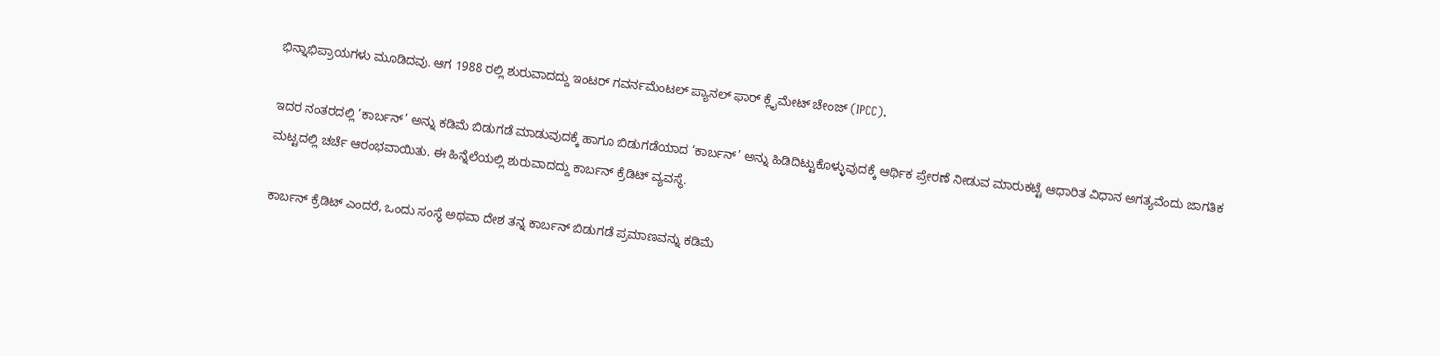ಭಿನ್ನಾಭಿಪ್ರಾಯಗಳು ಮೂಡಿದವು. ಆಗ 1988 ರಲ್ಲಿ ಶುರುವಾದದ್ದು ಇಂಟರ್ ಗವರ್ನಮೆಂಟಲ್ ಪ್ಯಾನಲ್ ಫಾರ್ ಕ್ಲೈಮೇಟ್ ಚೇಂಜ್ (IPCC).

ಇದರ ನಂತರದಲ್ಲಿ ‘ಕಾರ್ಬನ್’ ಅನ್ನು ಕಡಿಮೆ ಬಿಡುಗಡೆ ಮಾಡುವುದಕ್ಕೆ ಹಾಗೂ ಬಿಡುಗಡೆಯಾದ ‘ಕಾರ್ಬನ್’ ಅನ್ನು ಹಿಡಿದಿಟ್ಟುಕೊಳ್ಳುವುದಕ್ಕೆ ಆರ್ಥಿಕ ಪ್ರೇರಣೆ ನೀಡುವ ಮಾರುಕಟ್ಟೆ ಆಧಾರಿತ ವಿಧಾನ ಅಗತ್ಯವೆಂದು ಜಾಗತಿಕ ಮಟ್ಟದಲ್ಲಿ ಚರ್ಚೆ ಆರಂಭವಾಯಿತು. ಈ ಹಿನ್ನೆಲೆಯಲ್ಲಿ ಶುರುವಾದದ್ದು ಕಾರ್ಬನ್ ಕ್ರೆಡಿಟ್ ವ್ಯವಸ್ಥೆ.

ಕಾರ್ಬನ್ ಕ್ರೆಡಿಟ್ ಎಂದರೆ, ಒಂದು ಸಂಸ್ಥೆ ಅಥವಾ ದೇಶ ತನ್ನ ಕಾರ್ಬನ್ ಬಿಡುಗಡೆ ಪ್ರಮಾಣವನ್ನು ಕಡಿಮೆ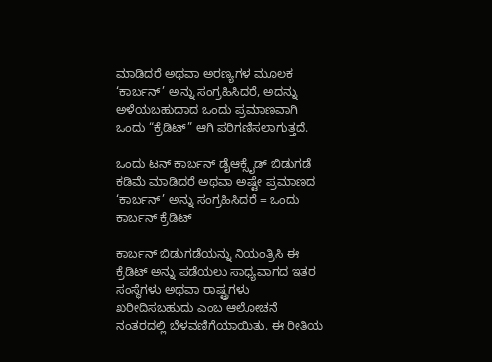ಮಾಡಿದರೆ ಅಥವಾ ಅರಣ್ಯಗಳ ಮೂಲಕ ‘ಕಾರ್ಬನ್’ ಅನ್ನು ಸಂಗ್ರಹಿಸಿದರೆ, ಅದನ್ನು ಅಳೆಯಬಹುದಾದ ಒಂದು ಪ್ರಮಾಣವಾಗಿ ಒಂದು “ಕ್ರೆಡಿಟ್” ಆಗಿ ಪರಿಗಣಿಸಲಾಗುತ್ತದೆ.

ಒಂದು ಟನ್ ಕಾರ್ಬನ್ ಡೈಆಕ್ಸೈಡ್ ಬಿಡುಗಡೆ ಕಡಿಮೆ ಮಾಡಿದರೆ ಅಥವಾ ಅಷ್ಟೇ ಪ್ರಮಾಣದ ‘ಕಾರ್ಬನ್’ ಅನ್ನು ಸಂಗ್ರಹಿಸಿದರೆ = ಒಂದು ಕಾರ್ಬನ್ ಕ್ರೆಡಿಟ್

ಕಾರ್ಬನ್ ಬಿಡುಗಡೆಯನ್ನು ನಿಯಂತ್ರಿಸಿ ಈ ಕ್ರೆಡಿಟ್ ಅನ್ನು ಪಡೆಯಲು ಸಾಧ್ಯವಾಗದ ಇತರ ಸಂಸ್ಥೆಗಳು ಅಥವಾ ರಾಷ್ಟ್ರಗಳು ಖರೀದಿಸಬಹುದು ಎಂಬ ಆಲೋಚನೆ ನಂತರದಲ್ಲಿ ಬೆಳವಣಿಗೆಯಾಯಿತು. ಈ ರೀತಿಯ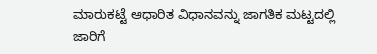ಮಾರುಕಟ್ಟೆ ಆಧಾರಿತ ವಿಧಾನವನ್ನು ಜಾಗತಿಕ ಮಟ್ಟದಲ್ಲಿ ಜಾರಿಗೆ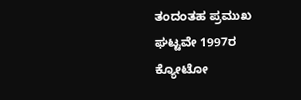ತಂದಂತಹ ಪ್ರಮುಖ ಘಟ್ಟವೇ 1997ರ ಕ್ಯೋಟೋ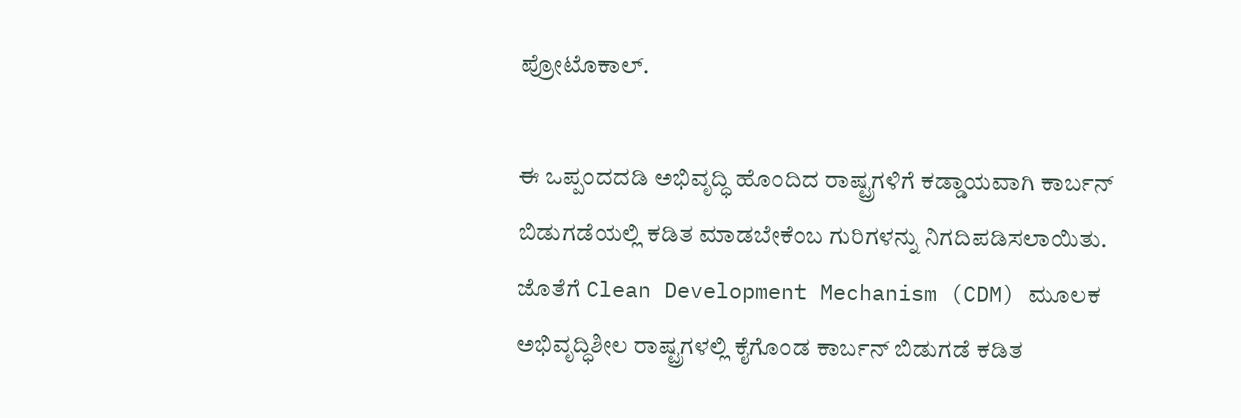ಪ್ರೋಟೊಕಾಲ್.

ಈ ಒಪ್ಪಂದದಡಿ ಅಭಿವೃದ್ಧಿ ಹೊಂದಿದ ರಾಷ್ಟ್ರಗಳಿಗೆ ಕಡ್ಡಾಯವಾಗಿ ಕಾರ್ಬನ್ ಬಿಡುಗಡೆಯಲ್ಲಿ ಕಡಿತ ಮಾಡಬೇಕೆಂಬ ಗುರಿಗಳನ್ನು ನಿಗದಿಪಡಿಸಲಾಯಿತು. ಜೊತೆಗೆ Clean Development Mechanism (CDM) ಮೂಲಕ ಅಭಿವೃದ್ಧಿಶೀಲ ರಾಷ್ಟ್ರಗಳಲ್ಲಿ ಕೈಗೊಂಡ ಕಾರ್ಬನ್ ಬಿಡುಗಡೆ ಕಡಿತ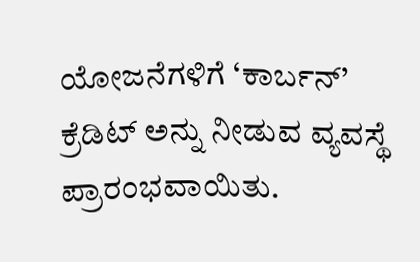ಯೋಜನೆಗಳಿಗೆ ‘ಕಾರ್ಬನ್’ ಕ್ರೆಡಿಟ್ ಅನ್ನು ನೀಡುವ ವ್ಯವಸ್ಥೆ ಪ್ರಾರಂಭವಾಯಿತು.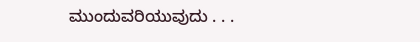ಮುಂದುವರಿಯುವುದು . . .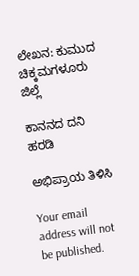ಲೇಖನ: ಕುಮುದ
ಚಿಕ್ಕಮಗಳೂರು ಜಿಲ್ಲೆ

ಕಾನನದ ದನಿ ಹರಡಿ

ಅಭಿಪ್ರಾಯ ತಿಳಿಸಿ

Your email address will not be published.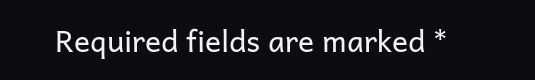Required fields are marked *